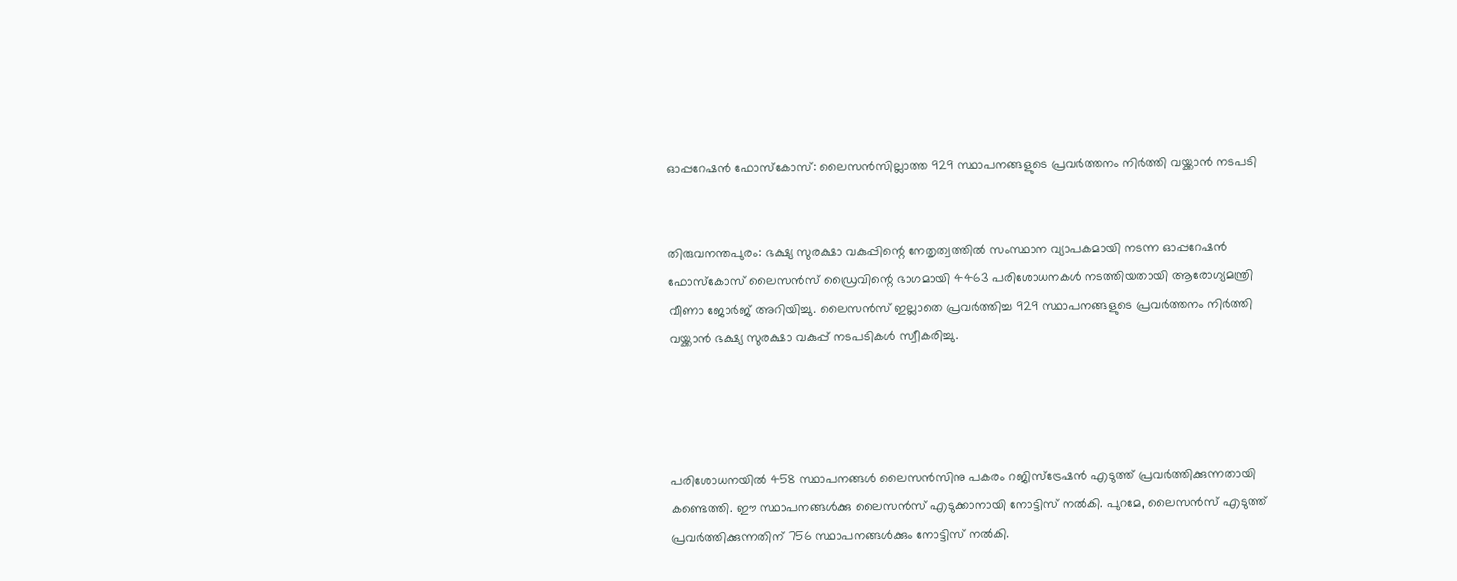ഓപ്പറേഷന്‍ ഫോസ്‌കോസ്: ലൈസന്‍സില്ലാത്ത 929 സ്ഥാപനങ്ങളുടെ പ്രവര്‍ത്തനം നിര്‍ത്തി വയ്ക്കാന്‍ നടപടി


തിരുവനന്തപുരം: ഭക്ഷ്യ സുരക്ഷാ വകുപ്പിന്റെ നേതൃത്വത്തില്‍ സംസ്ഥാന വ്യാപകമായി നടന്ന ഓപ്പറേഷന്‍ ഫോസ്‌കോസ് ലൈസന്‍സ് ഡ്രൈവിന്റെ ഭാഗമായി 4463 പരിശോധനകള്‍ നടത്തിയതായി ആരോഗ്യമന്ത്രി വീണാ ജോര്‍ജ് അറിയിച്ചു. ലൈസന്‍സ് ഇല്ലാതെ പ്രവര്‍ത്തിച്ച 929 സ്ഥാപനങ്ങളുടെ പ്രവര്‍ത്തനം നിര്‍ത്തി വയ്ക്കാന്‍ ഭക്ഷ്യ സുരക്ഷാ വകുപ്പ് നടപടികള്‍ സ്വീകരിച്ചു.




പരിശോധനയില്‍ 458 സ്ഥാപനങ്ങള്‍ ലൈസന്‍സിനു പകരം റജിസ്‌ട്രേഷന്‍ എടുത്ത് പ്രവര്‍ത്തിക്കുന്നതായി കണ്ടെത്തി. ഈ സ്ഥാപനങ്ങള്‍ക്കു ലൈസന്‍സ് എടുക്കാനായി നോട്ടിസ് നല്‍കി. പുറമേ, ലൈസന്‍സ് എടുത്ത് പ്രവര്‍ത്തിക്കുന്നതിന് 756 സ്ഥാപനങ്ങള്‍ക്കും നോട്ടിസ് നല്‍കി.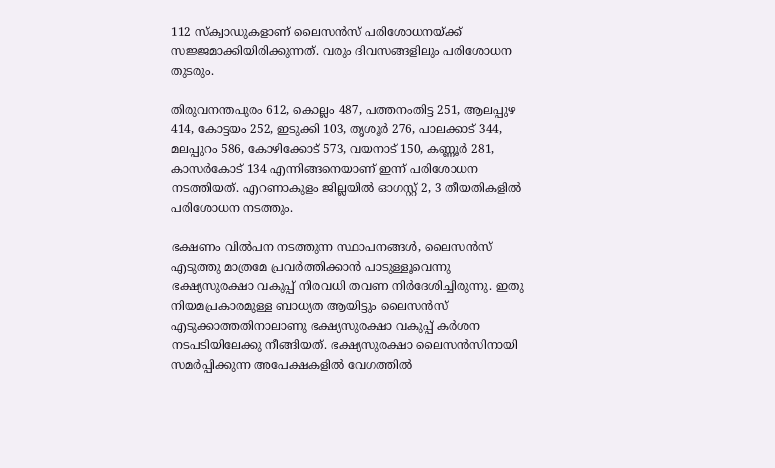112 സ്‌ക്വാഡുകളാണ് ലൈസന്‍സ് പരിശോധനയ്ക്ക് സജ്ജമാക്കിയിരിക്കുന്നത്. വരും ദിവസങ്ങളിലും പരിശോധന തുടരും.

തിരുവനന്തപുരം 612, കൊല്ലം 487, പത്തനംതിട്ട 251, ആലപ്പുഴ 414, കോട്ടയം 252, ഇടുക്കി 103, തൃശൂര്‍ 276, പാലക്കാട് 344, മലപ്പുറം 586, കോഴിക്കോട് 573, വയനാട് 150, കണ്ണൂര്‍ 281, കാസര്‍കോട് 134 എന്നിങ്ങനെയാണ് ഇന്ന് പരിശോധന നടത്തിയത്. എറണാകുളം ജില്ലയിൽ ഓഗസ്റ്റ് 2, 3 തീയതികളിൽ പരിശോധന നടത്തും.

ഭക്ഷണം വില്‍പന നടത്തുന്ന സ്ഥാപനങ്ങള്‍, ലൈസന്‍സ് എടുത്തു മാത്രമേ പ്രവര്‍ത്തിക്കാൻ പാടുള്ളൂവെന്നു ഭക്ഷ്യസുരക്ഷാ വകുപ്പ് നിരവധി തവണ നിർദേശിച്ചിരുന്നു. ഇതു നിയമപ്രകാരമുള്ള ബാധ്യത ആയിട്ടും ലൈസന്‍സ് എടുക്കാത്തതിനാലാണു ഭക്ഷ്യസുരക്ഷാ വകുപ്പ് കര്‍ശന നടപടിയിലേക്കു നീങ്ങിയത്. ഭക്ഷ്യസുരക്ഷാ ലൈസന്‍സിനായി സമര്‍പ്പിക്കുന്ന അപേക്ഷകളില്‍ വേഗത്തിൽ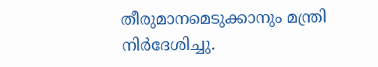തീരുമാനമെടുക്കാനും മന്ത്രി നിര്‍ദേശിച്ചു.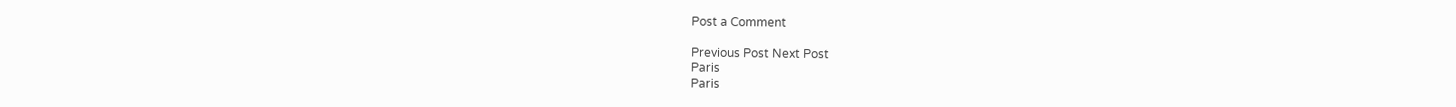Post a Comment

Previous Post Next Post
Paris
Paris